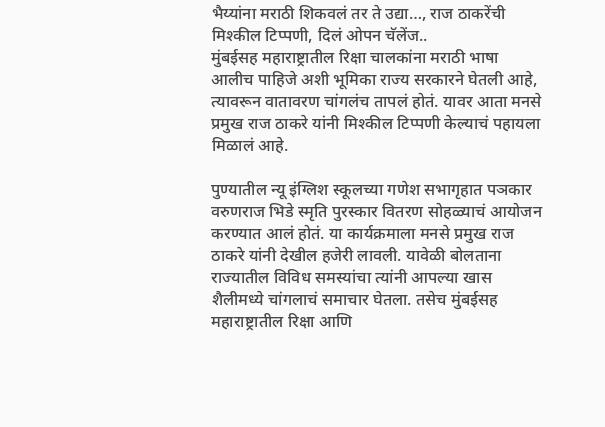भैय्यांना मराठी शिकवलं तर ते उद्या…, राज ठाकरेंची मिश्कील टिप्पणी, दिलं ओपन चॅलेंज..
मुंबईसह महाराष्ट्रातील रिक्षा चालकांना मराठी भाषा आलीच पाहिजे अशी भूमिका राज्य सरकारने घेतली आहे, त्यावरून वातावरण चांगलंच तापलं होतं. यावर आता मनसे प्रमुख राज ठाकरे यांनी मिश्कील टिप्पणी केल्याचं पहायला मिळालं आहे.

पुण्यातील न्यू इंग्लिश स्कूलच्या गणेश सभागृहात पञकार वरुणराज भिडे स्मृति पुरस्कार वितरण सोहळ्याचं आयोजन करण्यात आलं होतं. या कार्यक्रमाला मनसे प्रमुख राज ठाकरे यांनी देखील हजेरी लावली. यावेळी बोलताना राज्यातील विविध समस्यांचा त्यांनी आपल्या खास शैलीमध्ये चांगलाचं समाचार घेतला. तसेच मुंबईसह महाराष्ट्रातील रिक्षा आणि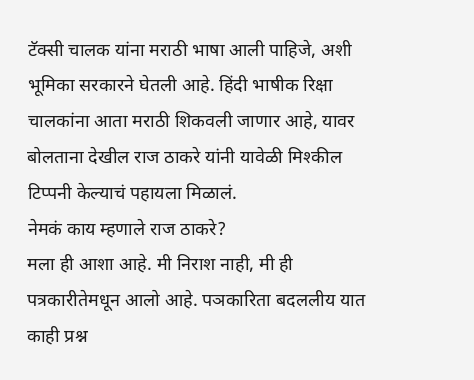टॅक्सी चालक यांना मराठी भाषा आली पाहिजे, अशी भूमिका सरकारने घेतली आहे. हिंदी भाषीक रिक्षा चालकांना आता मराठी शिकवली जाणार आहे, यावर बोलताना देखील राज ठाकरे यांनी यावेळी मिश्कील टिप्पनी केल्याचं पहायला मिळालं.
नेमकं काय म्हणाले राज ठाकरे?
मला ही आशा आहे. मी निराश नाही, मी ही पत्रकारीतेमधून आलो आहे. पञकारिता बदललीय यात काही प्रश्न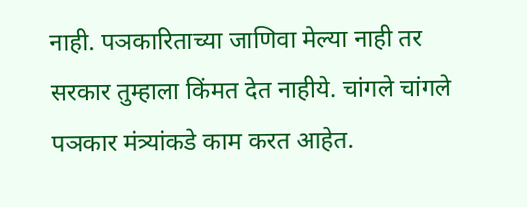नाही. पञकारिताच्या जाणिवा मेल्या नाही तर सरकार तुम्हाला किंमत देत नाहीये. चांगले चांगले पञकार मंत्र्यांकडे काम करत आहेत.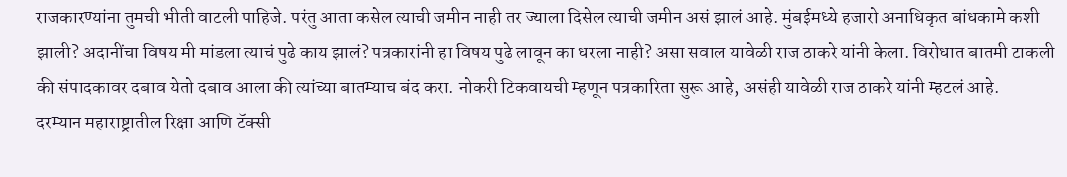राजकारण्यांना तुमची भीती वाटली पाहिजे. परंतु आता कसेल त्याची जमीन नाही तर ज्याला दिसेल त्याची जमीन असं झालं आहे. मुंबईमध्ये हजारो अनाधिकृत बांधकामे कशी झाली? अदानींचा विषय मी मांडला त्याचं पुढे काय झालं? पत्रकारांनी हा विषय पुढे लावून का धरला नाही? असा सवाल यावेळी राज ठाकरे यांनी केला. विरोधात बातमी टाकली की संपादकावर दबाव येतो दबाव आला की त्यांच्या बातम्याच बंद करा. नोकरी टिकवायची म्हणून पत्रकारिता सुरू आहे, असंही यावेळी राज ठाकरे यांनी म्हटलं आहे.
दरम्यान महाराष्ट्रातील रिक्षा आणि टॅक्सी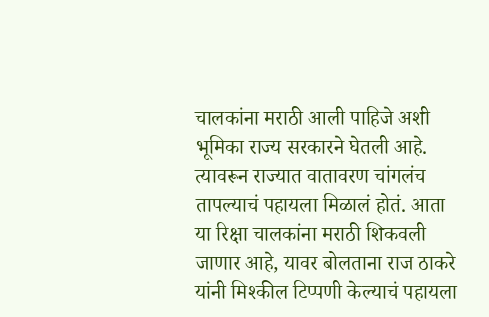चालकांना मराठी आली पाहिजे अशी भूमिका राज्य सरकारने घेतली आहे. त्यावरून राज्यात वातावरण चांगलंच तापल्याचं पहायला मिळालं होतं. आता या रिक्षा चालकांना मराठी शिकवली जाणार आहे, यावर बोलताना राज ठाकरे यांनी मिश्कील टिप्पणी केल्याचं पहायला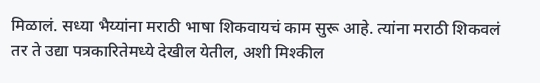मिळालं. सध्या भैय्यांना मराठी भाषा शिकवायचं काम सुरू आहे. त्यांना मराठी शिकवलं तर ते उद्या पत्रकारितेमध्ये देखील येतील, अशी मिश्कील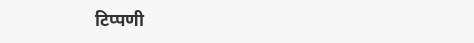टिप्पणी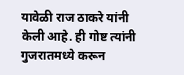यावेळी राज ठाकरे यांनी केली आहे. ही गोष्ट त्यांनी गुजरातमध्ये करून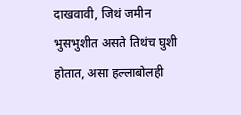दाखवावी, जिथं जमीन भुसभुशीत असते तिथंच घुशी होतात, असा हल्लाबोलही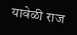यावेळी राज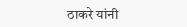ठाकरे यांनी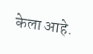केला आहे.